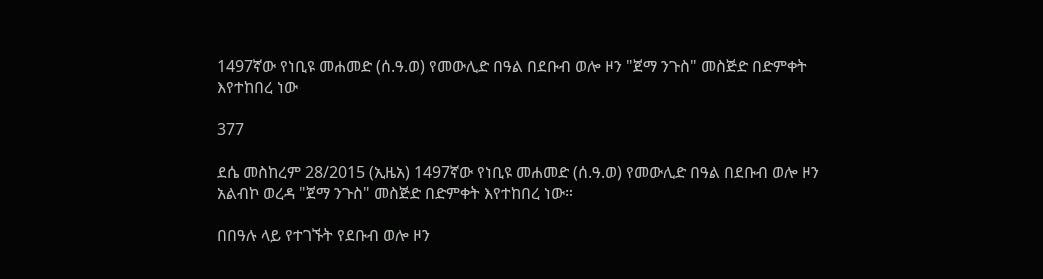1497ኛው የነቢዩ መሐመድ (ሰ.ዓ.ወ) የመውሊድ በዓል በደቡብ ወሎ ዞን "ጀማ ንጉስ" መስጅድ በድምቀት እየተከበረ ነው

377

ደሴ መስከረም 28/2015 (ኢዜአ) 1497ኛው የነቢዩ መሐመድ (ሰ.ዓ.ወ) የመውሊድ በዓል በደቡብ ወሎ ዞን አልብኮ ወረዳ "ጀማ ንጉስ" መስጅድ በድምቀት እየተከበረ ነው።

በበዓሉ ላይ የተገኙት የደቡብ ወሎ ዞን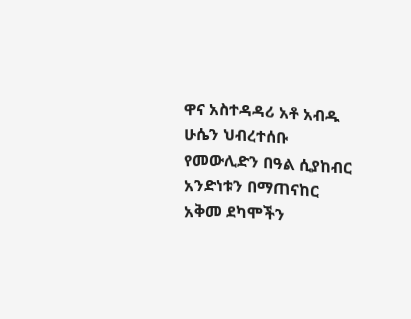ዋና አስተዳዳሪ አቶ አብዱ ሁሴን ህብረተሰቡ የመውሊድን በዓል ሲያከብር አንድነቱን በማጠናከር አቅመ ደካሞችን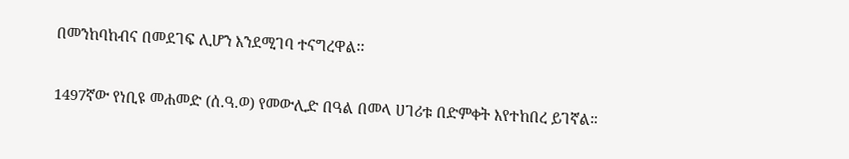በመንከባከብና በመደገፍ ሊሆን እንደሚገባ ተናግረዋል፡፡

1497ኛው የነቢዩ መሐመድ (ሰ.ዓ.ወ) የመውሊድ በዓል በመላ ሀገሪቱ በድምቀት እየተከበረ ይገኛል።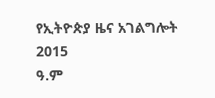የኢትዮጵያ ዜና አገልግሎት
2015
ዓ.ም